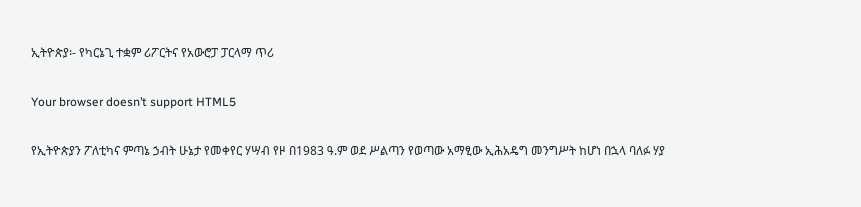ኢትዮጵያ፡- የካርኔጊ ተቋም ሪፖርትና የአውሮፓ ፓርላማ ጥሪ

Your browser doesn’t support HTML5

የኢትዮጵያን ፖለቲካና ምጣኔ ኃብት ሁኔታ የመቀየር ሃሣብ የዞ በ1983 ዓ.ም ወደ ሥልጣን የወጣው አማፂው ኢሕአዴግ መንግሥት ከሆነ በኋላ ባለፉ ሃያ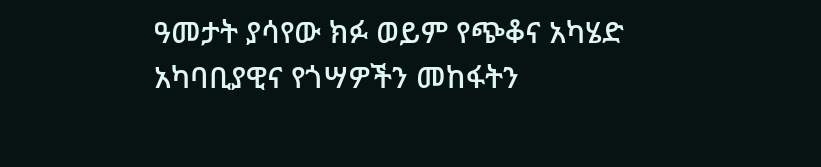ዓመታት ያሳየው ክፉ ወይም የጭቆና አካሄድ አካባቢያዊና የጎሣዎችን መከፋትን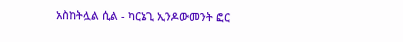አስከትሏል ሲል - ካርኔጊ ኢንዶውመንት ፎር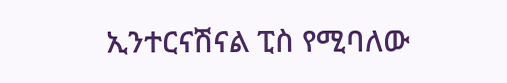ኢንተርናሽናል ፒስ የሚባለው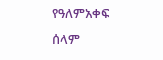የዓለምአቀፍ ሰላም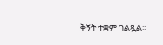ቅኝት ተቋም ገልጿል፡፡